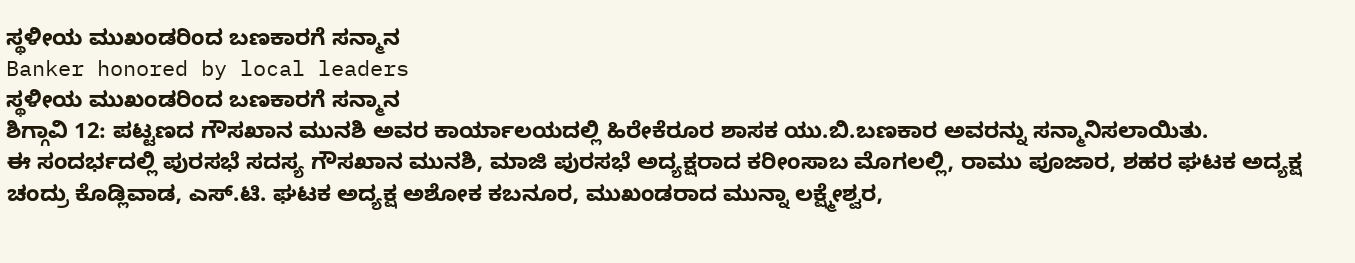ಸ್ಥಳೀಯ ಮುಖಂಡರಿಂದ ಬಣಕಾರಗೆ ಸನ್ಮಾನ
Banker honored by local leaders
ಸ್ಥಳೀಯ ಮುಖಂಡರಿಂದ ಬಣಕಾರಗೆ ಸನ್ಮಾನ
ಶಿಗ್ಗಾವಿ 12: ಪಟ್ಟಣದ ಗೌಸಖಾನ ಮುನಶಿ ಅವರ ಕಾರ್ಯಾಲಯದಲ್ಲಿ ಹಿರೇಕೆರೂರ ಶಾಸಕ ಯು.ಬಿ.ಬಣಕಾರ ಅವರನ್ನು ಸನ್ಮಾನಿಸಲಾಯಿತು.
ಈ ಸಂದರ್ಭದಲ್ಲಿ ಪುರಸಭೆ ಸದಸ್ಯ ಗೌಸಖಾನ ಮುನಶಿ, ಮಾಜಿ ಪುರಸಭೆ ಅದ್ಯಕ್ಷರಾದ ಕರೀಂಸಾಬ ಮೊಗಲಲ್ಲಿ, ರಾಮು ಪೂಜಾರ, ಶಹರ ಘಟಕ ಅದ್ಯಕ್ಷ ಚಂದ್ರು ಕೊಡ್ಲಿವಾಡ, ಎಸ್.ಟಿ. ಘಟಕ ಅದ್ಯಕ್ಷ ಅಶೋಕ ಕಬನೂರ, ಮುಖಂಡರಾದ ಮುನ್ನಾ ಲಕ್ಷ್ಮೇಶ್ವರ,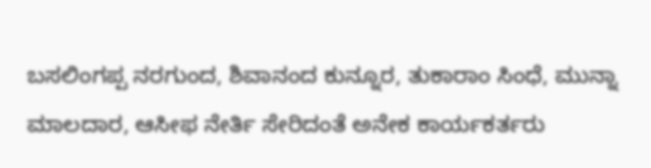ಬಸಲಿಂಗಪ್ಪ ನರಗುಂದ, ಶಿವಾನಂದ ಕುನ್ನೂರ, ತುಕಾರಾಂ ಸಿಂಧೆ, ಮುನ್ನಾ ಮಾಲದಾರ, ಆಸೀಫ ನೇರ್ತಿ ಸೇರಿದಂತೆ ಅನೇಕ ಕಾರ್ಯಕರ್ತರು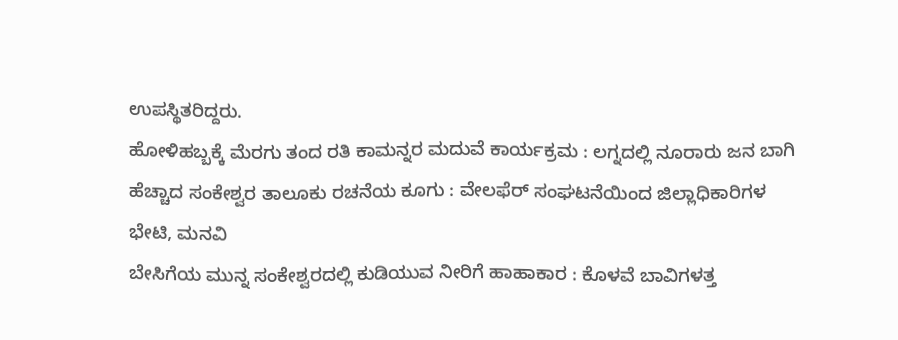ಉಪಸ್ಥಿತರಿದ್ದರು.
ಹೋಳಿಹಬ್ಬಕ್ಕೆ ಮೆರಗು ತಂದ ರತಿ ಕಾಮನ್ನರ ಮದುವೆ ಕಾರ್ಯಕ್ರಮ : ಲಗ್ನದಲ್ಲಿ ನೂರಾರು ಜನ ಬಾಗಿ
ಹೆಚ್ಚಾದ ಸಂಕೇಶ್ವರ ತಾಲೂಕು ರಚನೆಯ ಕೂಗು : ವೇಲಫೆರ್ ಸಂಘಟನೆಯಿಂದ ಜಿಲ್ಲಾಧಿಕಾರಿಗಳ ಭೇಟಿ, ಮನವಿ
ಬೇಸಿಗೆಯ ಮುನ್ನ ಸಂಕೇಶ್ವರದಲ್ಲಿ ಕುಡಿಯುವ ನೀರಿಗೆ ಹಾಹಾಕಾರ : ಕೊಳವೆ ಬಾವಿಗಳತ್ತ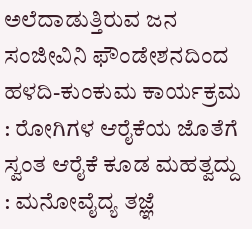ಅಲೆದಾಡುತ್ತಿರುವ ಜನ
ಸಂಜೀವಿನಿ ಫೌಂಡೇಶನದಿಂದ ಹಳದಿ-ಕುಂಕುಮ ಕಾರ್ಯಕ್ರಮ : ರೋಗಿಗಳ ಆರೈಕೆಯ ಜೊತೆಗೆ ಸ್ವಂತ ಆರೈಕೆ ಕೂಡ ಮಹತ್ವದ್ದು : ಮನೋವೈದ್ಯ ತಜ್ಞೆ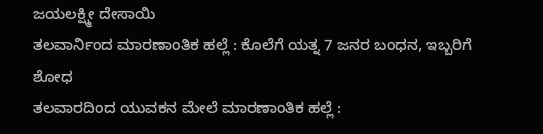ಜಯಲಕ್ಷ್ಮೀ ದೇಸಾಯಿ
ತಲವಾರ್ನಿಂದ ಮಾರಣಾಂತಿಕ ಹಲ್ಲೆ : ಕೊಲೆಗೆ ಯತ್ನ 7 ಜನರ ಬಂಧನ, ಇಬ್ಬರಿಗೆ ಶೋಧ
ತಲವಾರದಿಂದ ಯುವಕನ ಮೇಲೆ ಮಾರಣಾಂತಿಕ ಹಲ್ಲೆ :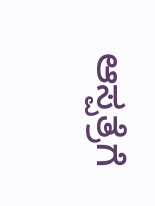ಆಸ್ಪತ್ರೆಗೆ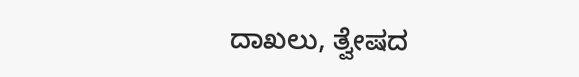ದಾಖಲು, ತ್ವೇಷದ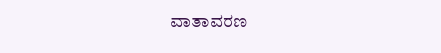ವಾತಾವರಣ